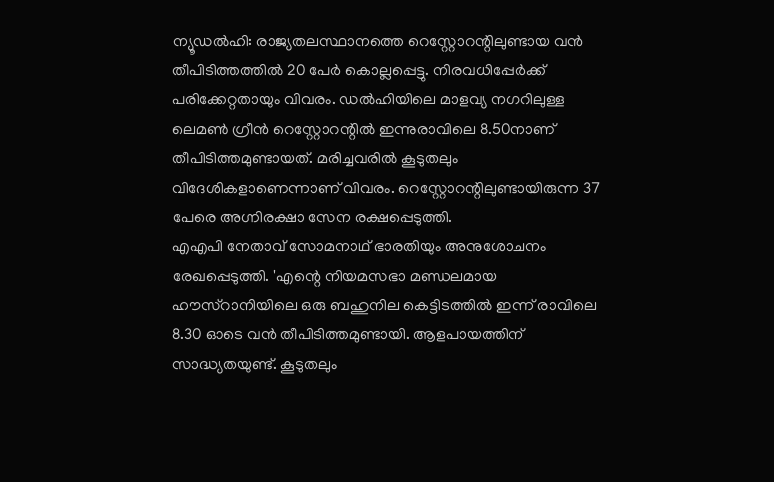ന്യൂഡൽഹി: രാജ്യതലസ്ഥാനത്തെ റെസ്റ്റോറന്റിലുണ്ടായ വൻ തീപിടിത്തത്തിൽ 20 പേർ കൊല്ലപ്പെട്ടു. നിരവധിപ്പേർക്ക് പരിക്കേറ്റതായും വിവരം. ഡൽഹിയിലെ മാളവ്യ നഗറിലുള്ള ലെമൺ ഗ്രീൻ റെസ്റ്റോറന്റിൽ ഇന്നുരാവിലെ 8.50നാണ് തീപിടിത്തമുണ്ടായത്. മരിച്ചവരിൽ കൂടുതലും വിദേശികളാണെന്നാണ് വിവരം. റെസ്റ്റോറന്റിലുണ്ടായിരുന്ന 37 പേരെ അഗ്നിരക്ഷാ സേന രക്ഷപ്പെടുത്തി.
എഎപി നേതാവ് സോമനാഥ് ഭാരതിയും അനുശോചനം രേഖപ്പെടുത്തി. 'എന്റെ നിയമസഭാ മണ്ഡലമായ ഹൗസ്റാനിയിലെ ഒരു ബഹുനില കെട്ടിടത്തിൽ ഇന്ന് രാവിലെ 8.30 ഓടെ വൻ തീപിടിത്തമുണ്ടായി. ആളപായത്തിന് സാദ്ധ്യതയുണ്ട്. കൂടുതലും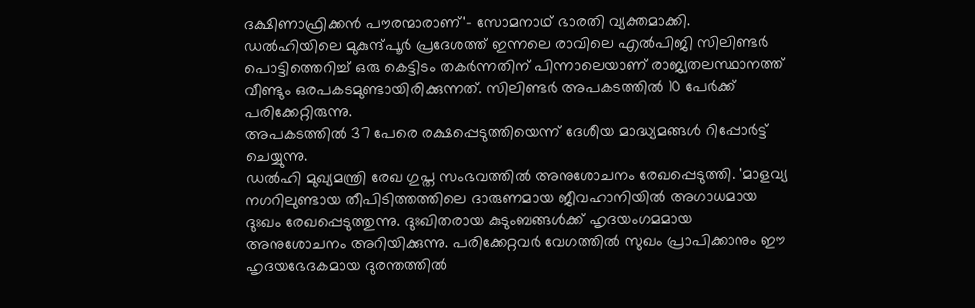ദക്ഷിണാഫ്രിക്കൻ പൗരന്മാരാണ്'- സോമനാഥ് ഭാരതി വ്യക്തമാക്കി.
ഡൽഹിയിലെ മുകുന്ദ്പൂർ പ്രദേശത്ത് ഇന്നലെ രാവിലെ എൽപിജി സിലിണ്ടർ പൊട്ടിത്തെറിച്ച് ഒരു കെട്ടിടം തകർന്നതിന് പിന്നാലെയാണ് രാജ്യതലസ്ഥാനത്ത് വീണ്ടും ഒരപകടമുണ്ടായിരിക്കുന്നത്. സിലിണ്ടർ അപകടത്തിൽ 10 പേർക്ക് പരിക്കേറ്റിരുന്നു.
അപകടത്തിൽ 37 പേരെ രക്ഷപ്പെടുത്തിയെന്ന് ദേശീയ മാദ്ധ്യമങ്ങൾ റിപ്പോർട്ട് ചെയ്യുന്നു.
ഡൽഹി മുഖ്യമന്ത്രി രേഖ ഗുപ്ത സംഭവത്തിൽ അനുശോചനം രേഖപ്പെടുത്തി. 'മാളവ്യ നഗറിലുണ്ടായ തീപിടിത്തത്തിലെ ദാരുണമായ ജീവഹാനിയിൽ അഗാധമായ ദുഃഖം രേഖപ്പെടുത്തുന്നു. ദുഃഖിതരായ കുടുംബങ്ങൾക്ക് ഹൃദയംഗമമായ അനുശോചനം അറിയിക്കുന്നു. പരിക്കേറ്റവർ വേഗത്തിൽ സുഖം പ്രാപിക്കാനും ഈ ഹൃദയഭേദകമായ ദുരന്തത്തിൽ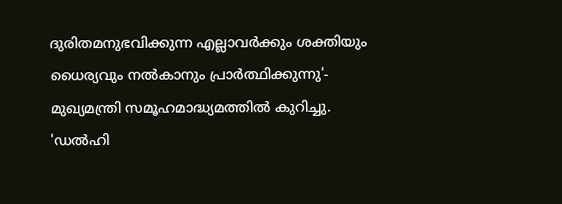ദുരിതമനുഭവിക്കുന്ന എല്ലാവർക്കും ശക്തിയും ധൈര്യവും നൽകാനും പ്രാർത്ഥിക്കുന്നു'- മുഖ്യമന്ത്രി സമൂഹമാദ്ധ്യമത്തിൽ കുറിച്ചു.
'ഡൽഹി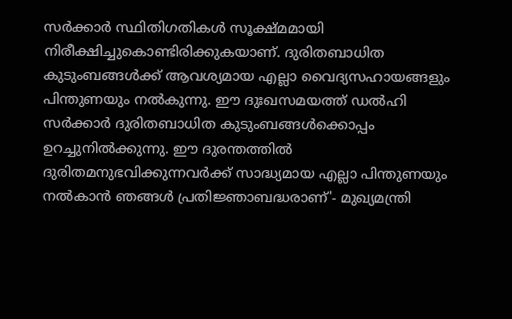സർക്കാർ സ്ഥിതിഗതികൾ സൂക്ഷ്മമായി നിരീക്ഷിച്ചുകൊണ്ടിരിക്കുകയാണ്. ദുരിതബാധിത കുടുംബങ്ങൾക്ക് ആവശ്യമായ എല്ലാ വൈദ്യസഹായങ്ങളും പിന്തുണയും നൽകുന്നു. ഈ ദുഃഖസമയത്ത് ഡൽഹി സർക്കാർ ദുരിതബാധിത കുടുംബങ്ങൾക്കൊപ്പം ഉറച്ചുനിൽക്കുന്നു. ഈ ദുരന്തത്തിൽ ദുരിതമനുഭവിക്കുന്നവർക്ക് സാദ്ധ്യമായ എല്ലാ പിന്തുണയും നൽകാൻ ഞങ്ങൾ പ്രതിജ്ഞാബദ്ധരാണ്'- മുഖ്യമന്ത്രി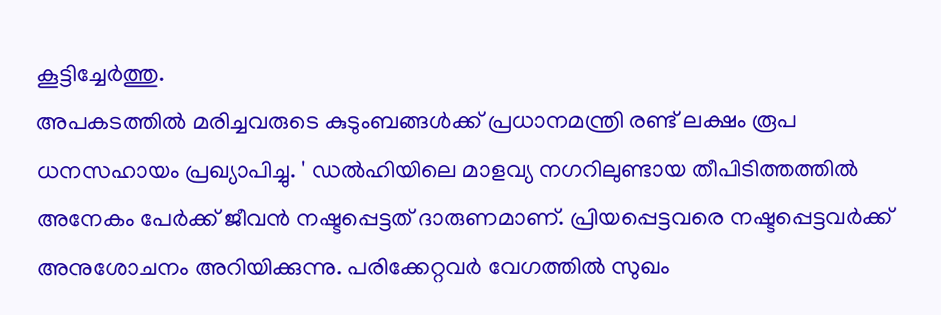കൂട്ടിച്ചേർത്തു.
അപകടത്തിൽ മരിച്ചവരുടെ കുടുംബങ്ങൾക്ക് പ്രധാനമന്ത്രി രണ്ട് ലക്ഷം രൂപ ധനസഹായം പ്രഖ്യാപിച്ചു. ' ഡൽഹിയിലെ മാളവ്യ നഗറിലുണ്ടായ തീപിടിത്തത്തിൽ അനേകം പേർക്ക് ജീവൻ നഷ്ടപ്പെട്ടത് ദാരുണമാണ്. പ്രിയപ്പെട്ടവരെ നഷ്ടപ്പെട്ടവർക്ക് അനുശോചനം അറിയിക്കുന്നു. പരിക്കേറ്റവർ വേഗത്തിൽ സുഖം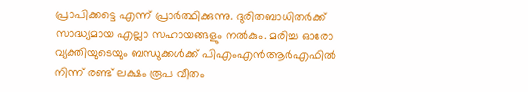പ്രാപിക്കട്ടെ എന്ന് പ്രാർത്ഥിക്കുന്നു. ദുരിതബാധിതർക്ക് സാദ്ധ്യമായ എല്ലാ സഹായങ്ങളും നൽകും. മരിച്ച ഓരോ വ്യക്തിയുടെയും ബന്ധുക്കൾക്ക് പിഎംഎൻആർഎഫിൽ നിന്ന് രണ്ട് ലക്ഷം രൂപ വീതം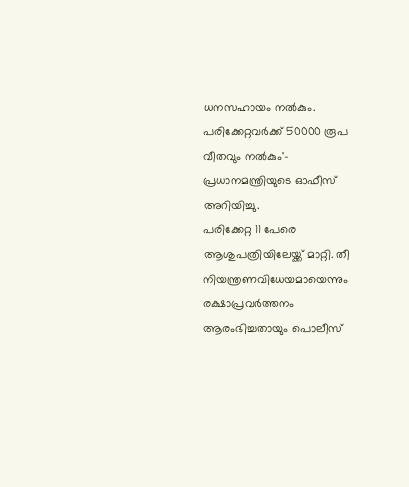ധനസഹായം നൽകും. പരിക്കേറ്റവർക്ക് 50000 രൂപ വീതവും നൽകും'- പ്രധാനമന്ത്രിയുടെ ഓഫീസ് അറിയിച്ചു.
പരിക്കേറ്റ 11 പേരെ ആശുപത്രിയിലേയ്ക്ക് മാറ്റി. തീ നിയന്ത്രണവിധേയമായെന്നും രക്ഷാപ്രവർത്തനം ആരംഭിച്ചതായും പൊലീസ്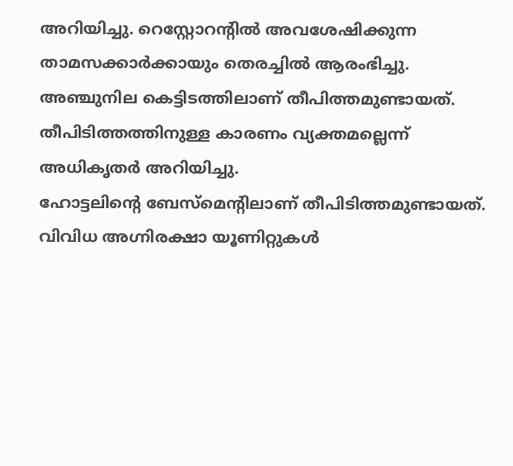അറിയിച്ചു. റെസ്റ്റോറന്റിൽ അവശേഷിക്കുന്ന താമസക്കാർക്കായും തെരച്ചിൽ ആരംഭിച്ചു.
അഞ്ചുനില കെട്ടിടത്തിലാണ് തീപിത്തമുണ്ടായത്. തീപിടിത്തത്തിനുള്ള കാരണം വ്യക്തമല്ലെന്ന് അധികൃതർ അറിയിച്ചു.
ഹോട്ടലിന്റെ ബേസ്മെന്റിലാണ് തീപിടിത്തമുണ്ടായത്. വിവിധ അഗ്നിരക്ഷാ യൂണിറ്റുകൾ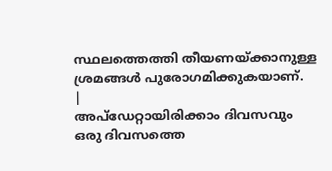സ്ഥലത്തെത്തി തീയണയ്ക്കാനുള്ള ശ്രമങ്ങൾ പുരോഗമിക്കുകയാണ്.
|
അപ്ഡേറ്റായിരിക്കാം ദിവസവും
ഒരു ദിവസത്തെ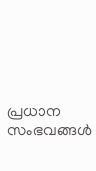പ്രധാന സംഭവങ്ങൾ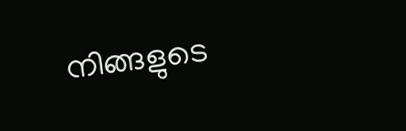നിങ്ങളുടെ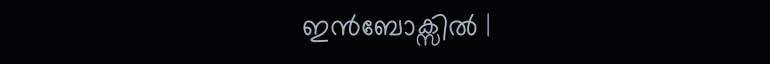ഇൻബോക്സിൽ |